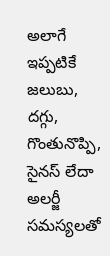అలాగే ఇప్పటికే జలుబు, దగ్గు, గొంతునొప్పి, సైనస్ లేదా అలర్జీ సమస్యలతో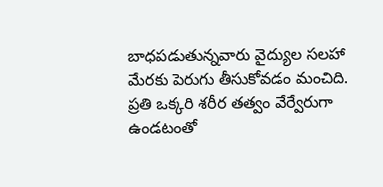బాధపడుతున్నవారు వైద్యుల సలహా మేరకు పెరుగు తీసుకోవడం మంచిది. ప్రతి ఒక్కరి శరీర తత్వం వేర్వేరుగా ఉండటంతో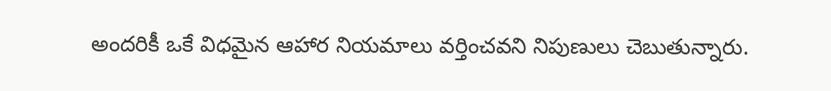అందరికీ ఒకే విధమైన ఆహార నియమాలు వర్తించవని నిపుణులు చెబుతున్నారు.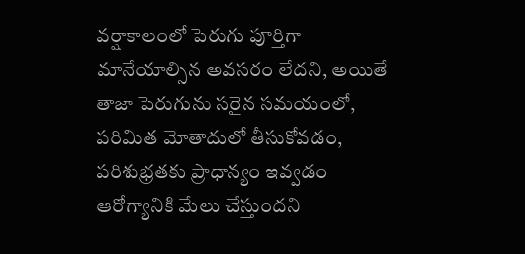వర్షాకాలంలో పెరుగు పూర్తిగా మానేయాల్సిన అవసరం లేదని, అయితే తాజా పెరుగును సరైన సమయంలో, పరిమిత మోతాదులో తీసుకోవడం, పరిశుభ్రతకు ప్రాధాన్యం ఇవ్వడం ఆరోగ్యానికి మేలు చేస్తుందని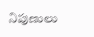నిపుణులు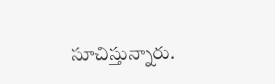సూచిస్తున్నారు.